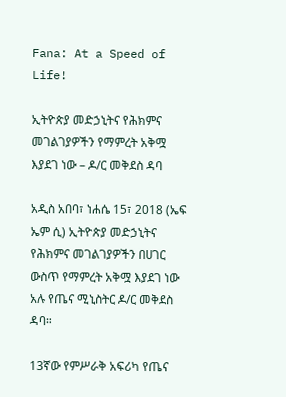Fana: At a Speed of Life!

ኢትዮጵያ መድኃኒትና የሕክምና መገልገያዎችን የማምረት አቅሟ እያደገ ነው – ዶ/ር መቅደስ ዳባ

አዲስ አበባ፣ ነሐሴ 15፣ 2018 (ኤፍ ኤም ሲ) ኢትዮጵያ መድኃኒትና የሕክምና መገልገያዎችን በሀገር ውስጥ የማምረት አቅሟ እያደገ ነው አሉ የጤና ሚኒስትር ዶ/ር መቅደስ ዳባ።

13ኛው የምሥራቅ አፍሪካ የጤና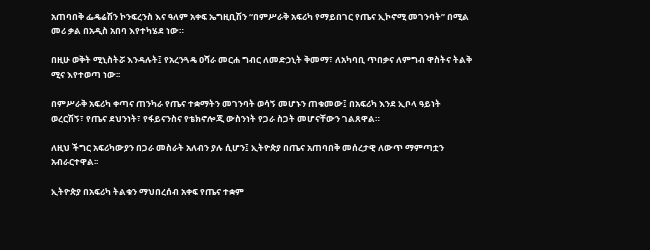አጠባበቅ ፌዴሬሽን ኮንፍረንስ እና ዓለም አቀፍ ኤግዚቢሽን “በምሥራቅ አፍሪካ የማይበገር የጤና ኢኮኖሚ መገንባት” በሚል መሪ ቃል በአዲስ አበባ እየተካሄደ ነው።

በዚሁ ወቅት ሚኒስትሯ እንዳሉት፤ የአረንጓዴ ዐሻራ መርሐ ግብር ለመድኃኒት ቅመማ፣ ለአካባቢ ጥበቃና ለምግብ ዋስትና ትልቅ ሚና እየተወጣ ነው፡፡

በምሥራቅ አፍሪካ ቀጣና ጠንካራ የጤና ተቋማትን መገንባት ወሳኝ መሆኑን ጠቁመው፤ በአፍሪካ እንደ ኢቦላ ዓይነት ወረርሽኝ፣ የጤና ደህንነት፣ የፋይናንስና የቴክኖሎጂ ውስንነት የጋራ ስጋት መሆናቸውን ገልጸዋል።

ለዚህ ችግር አፍሪካውያን በጋራ መስራት አለብን ያሉ ሲሆን፤ ኢትዮጵያ በጤና አጠባበቅ መሰረታዊ ለውጥ ማምጣቷን አብራርተዋል፡፡

ኢትዮጵያ በአፍሪካ ትልቁን ማህበረሰብ አቀፍ የጤና ተቋም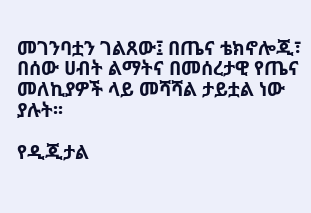መገንባቷን ገልጸው፤ በጤና ቴክኖሎጂ፣ በሰው ሀብት ልማትና በመሰረታዊ የጤና መለኪያዎች ላይ መሻሻል ታይቷል ነው ያሉት፡፡

የዲጂታል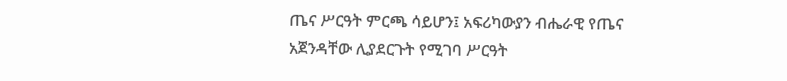ጤና ሥርዓት ምርጫ ሳይሆን፤ አፍሪካውያን ብሔራዊ የጤና አጀንዳቸው ሊያደርጉት የሚገባ ሥርዓት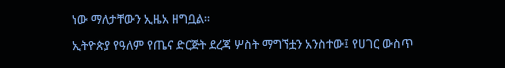ነው ማለታቸውን ኢዜአ ዘግቧል፡፡

ኢትዮጵያ የዓለም የጤና ድርጅት ደረጃ ሦስት ማግኘቷን አንስተው፤ የሀገር ውስጥ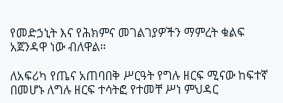የመድኃኒት እና የሕክምና መገልገያዎችን ማምረት ቁልፍ አጀንዳዋ ነው ብለዋል።

ለአፍሪካ የጤና አጠባበቅ ሥርዓት የግሉ ዘርፍ ሚናው ከፍተኛ በመሆኑ ለግሉ ዘርፍ ተሳትፎ የተመቸ ሥነ ምህዳር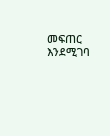መፍጠር እንደሚገባ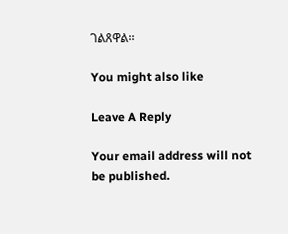ገልጸዋል፡፡

You might also like

Leave A Reply

Your email address will not be published.